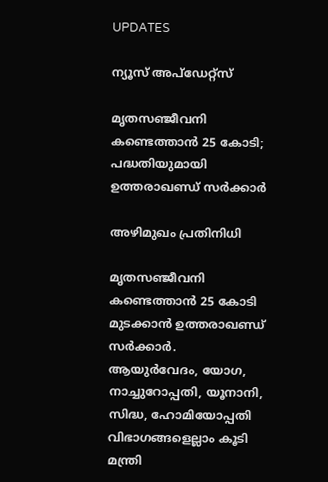UPDATES

ന്യൂസ് അപ്ഡേറ്റ്സ്

മൃതസഞ്ജീവനി കണ്ടെത്താന്‍ 25 കോടി; പദ്ധതിയുമായി ഉത്തരാഖണ്ഡ് സര്‍ക്കാര്‍

അഴിമുഖം പ്രതിനിധി

മൃതസഞ്ജീവനി കണ്ടെത്താന്‍ 25 കോടി മുടക്കാന്‍ ഉത്തരാഖണ്ഡ് സര്‍ക്കാര്‍. ആയുര്‍വേദം, യോഗ, നാച്ചുറോപ്പതി, യൂനാനി, സിദ്ധ, ഹോമിയോപ്പതി വിഭാഗങ്ങളെല്ലാം കൂടി മന്ത്രി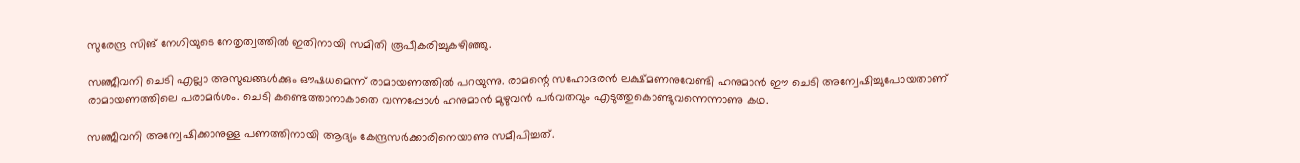സുരേന്ദ്ര സിങ് നേഗിയുടെ നേതൃത്വത്തില്‍ ഇതിനായി സമിതി രൂപീകരിച്ചുകഴിഞ്ഞു.

സഞ്ജീവനി ചെടി എല്ലാ അസുഖങ്ങള്‍ക്കും ഔഷധമെന്ന് രാമായണത്തില്‍ പറയുന്നു. രാമന്റെ സഹോദരന്‍ ലക്ഷ്മണനുവേണ്ടി ഹനുമാന്‍ ഈ ചെടി അന്വേഷിച്ചുപോയതാണ് രാമായണത്തിലെ പരാമര്‍ശം. ചെടി കണ്ടെത്താനാകാതെ വന്നപ്പോള്‍ ഹനുമാന്‍ മുഴുവന്‍ പര്‍വതവും എടുത്തുകൊണ്ടുവന്നെന്നാണു കഥ.

സഞ്ജീവനി അന്വേഷിക്കാനുള്ള പണത്തിനായി ആദ്യം കേന്ദ്രസര്‍ക്കാരിനെയാണു സമീപിച്ചത്.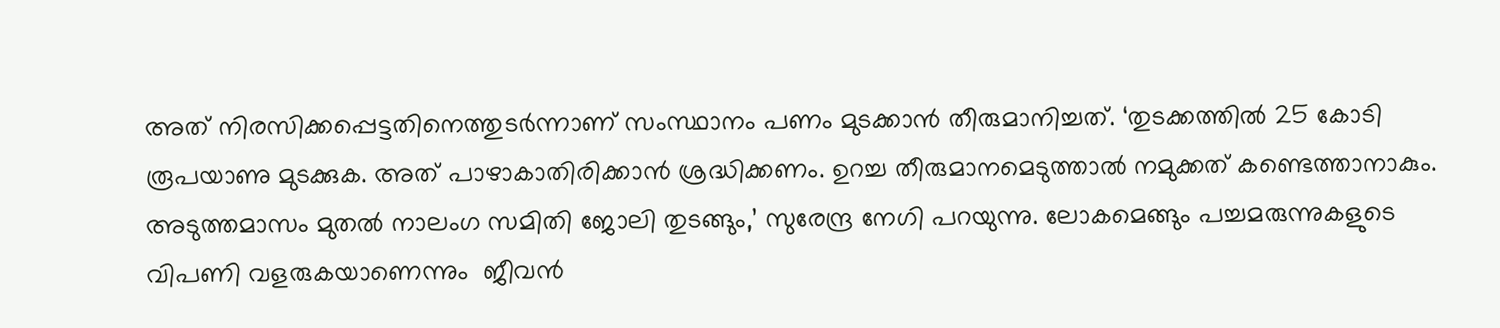അത് നിരസിക്കപ്പെട്ടതിനെത്തുടര്‍ന്നാണ് സംസ്ഥാനം പണം മുടക്കാന്‍ തീരുമാനിച്ചത്. ‘തുടക്കത്തില്‍ 25 കോടി രൂപയാണു മുടക്കുക. അത് പാഴാകാതിരിക്കാന്‍ ശ്രദ്ധിക്കണം. ഉറച്ച തീരുമാനമെടുത്താല്‍ നമുക്കത് കണ്ടെത്താനാകും. അടുത്തമാസം മുതല്‍ നാലംഗ സമിതി ജോലി തുടങ്ങും,’ സുരേന്ദ്ര നേഗി പറയുന്നു. ലോകമെങ്ങും പച്ചമരുന്നുകളുടെ വിപണി വളരുകയാണെന്നും  ജീവന്‍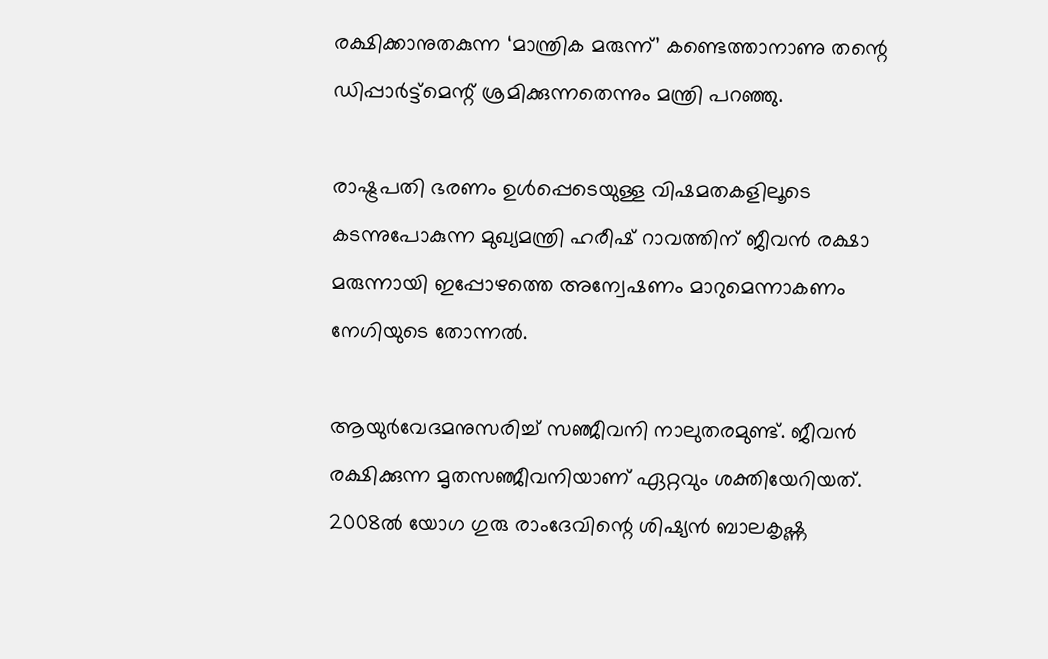രക്ഷിക്കാനുതകുന്ന ‘മാന്ത്രിക മരുന്ന്’ കണ്ടെത്താനാണു തന്റെ ഡിപ്പാര്‍ട്ട്‌മെന്റ് ശ്രമിക്കുന്നതെന്നും മന്ത്രി പറഞ്ഞു.

രാഷ്ട്രപതി ഭരണം ഉള്‍പ്പെടെയുള്ള വിഷമതകളിലൂടെ കടന്നുപോകുന്ന മുഖ്യമന്ത്രി ഹരീഷ് റാവത്തിന് ജീവന്‍ രക്ഷാ മരുന്നായി ഇപ്പോഴത്തെ അന്വേഷണം മാറുമെന്നാകണം നേഗിയുടെ തോന്നല്‍.

ആയുര്‍വേദമനുസരിച്ച് സഞ്ജീവനി നാലുതരമുണ്ട്. ജീവന്‍ രക്ഷിക്കുന്ന മൃതസഞ്ജീവനിയാണ് ഏറ്റവും ശക്തിയേറിയത്. 2008ല്‍ യോഗ ഗുരു രാംദേവിന്റെ ശിഷ്യന്‍ ബാലകൃഷ്ണ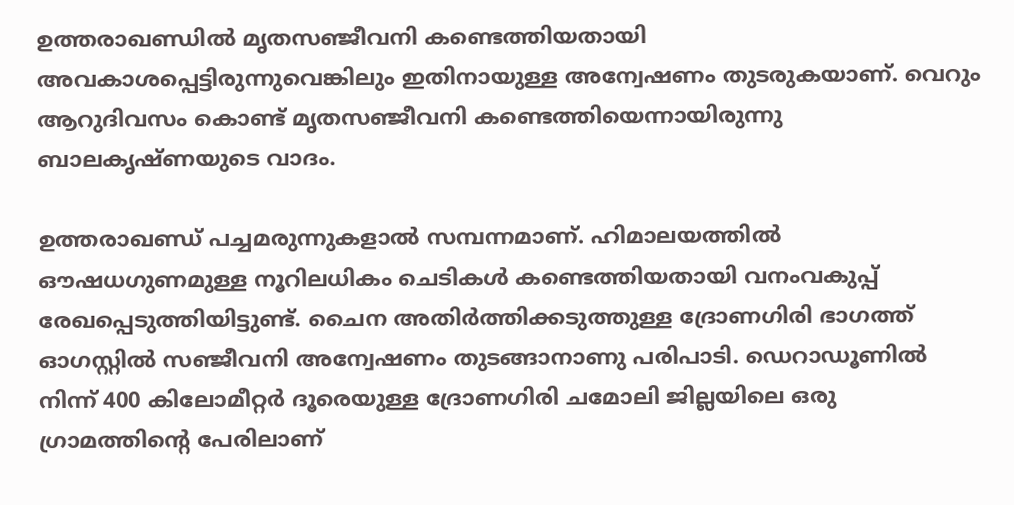ഉത്തരാഖണ്ഡില്‍ മൃതസഞ്ജീവനി കണ്ടെത്തിയതായി അവകാശപ്പെട്ടിരുന്നുവെങ്കിലും ഇതിനായുള്ള അന്വേഷണം തുടരുകയാണ്. വെറും ആറുദിവസം കൊണ്ട് മൃതസഞ്ജീവനി കണ്ടെത്തിയെന്നായിരുന്നു ബാലകൃഷ്ണയുടെ വാദം.

ഉത്തരാഖണ്ഡ് പച്ചമരുന്നുകളാല്‍ സമ്പന്നമാണ്. ഹിമാലയത്തില്‍ ഔഷധഗുണമുള്ള നൂറിലധികം ചെടികള്‍ കണ്ടെത്തിയതായി വനംവകുപ്പ് രേഖപ്പെടുത്തിയിട്ടുണ്ട്. ചൈന അതിര്‍ത്തിക്കടുത്തുള്ള ദ്രോണഗിരി ഭാഗത്ത് ഓഗസ്റ്റില്‍ സഞ്ജീവനി അന്വേഷണം തുടങ്ങാനാണു പരിപാടി. ഡെറാഡൂണില്‍ നിന്ന് 400 കിലോമീറ്റര്‍ ദൂരെയുള്ള ദ്രോണഗിരി ചമോലി ജില്ലയിലെ ഒരു ഗ്രാമത്തിന്റെ പേരിലാണ്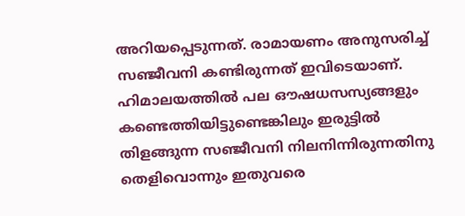അറിയപ്പെടുന്നത്. രാമായണം അനുസരിച്ച് സഞ്ജീവനി കണ്ടിരുന്നത് ഇവിടെയാണ്. ഹിമാലയത്തില്‍ പല ഔഷധസസ്യങ്ങളും കണ്ടെത്തിയിട്ടുണ്ടെങ്കിലും ഇരുട്ടില്‍ തിളങ്ങുന്ന സഞ്ജീവനി നിലനിന്നിരുന്നതിനു തെളിവൊന്നും ഇതുവരെ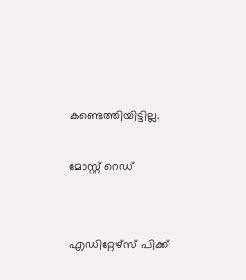കണ്ടെത്തിയിട്ടില്ല.

മോസ്റ്റ് റെഡ്


എഡിറ്റേഴ്സ് പിക്ക്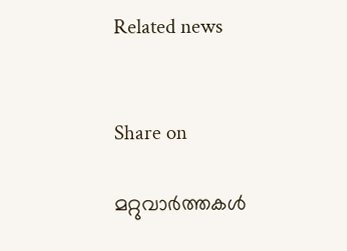Related news


Share on

മറ്റുവാര്‍ത്തകള്‍